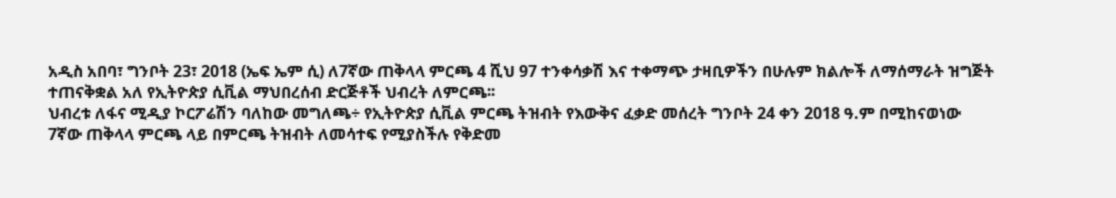አዲስ አበባ፣ ግንቦት 23፣ 2018 (ኤፍ ኤም ሲ) ለ7ኛው ጠቅላላ ምርጫ 4 ሺህ 97 ተንቀሳቃሽ እና ተቀማጭ ታዛቢዎችን በሁሉም ክልሎች ለማሰማራት ዝግጅት ተጠናቅቋል አለ የኢትዮጵያ ሲቪል ማህበረሰብ ድርጅቶች ህብረት ለምርጫ፡፡
ህብረቱ ለፋና ሚዲያ ኮርፖሬሽን ባለከው መግለጫ÷ የኢትዮጵያ ሲቪል ምርጫ ትዝብት የእውቅና ፈቃድ መሰረት ግንቦት 24 ቀን 2018 ዓ.ም በሚከናወነው 7ኛው ጠቅላላ ምርጫ ላይ በምርጫ ትዝብት ለመሳተፍ የሚያስችሉ የቅድመ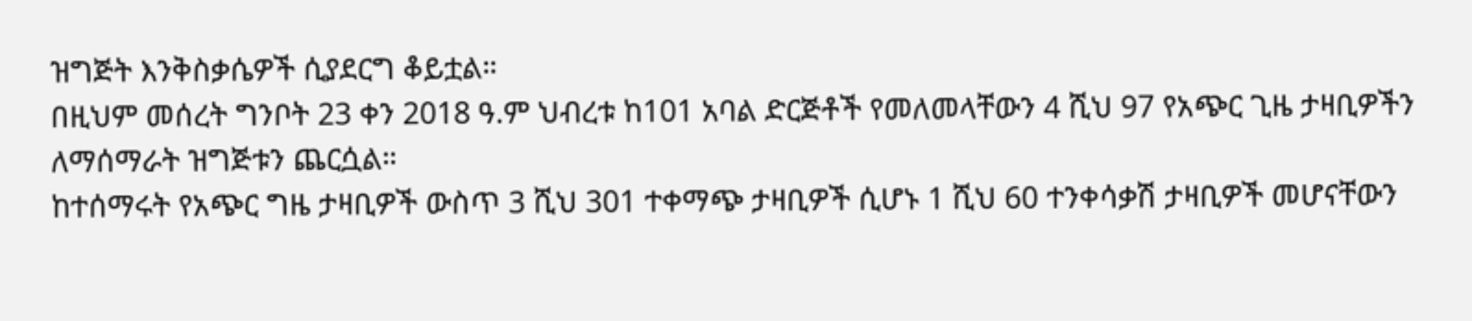ዝግጅት እንቅስቃሴዎች ሲያደርግ ቆይቷል።
በዚህም መሰረት ግንቦት 23 ቀን 2018 ዓ.ም ህብረቱ ከ101 አባል ድርጅቶች የመለመላቸውን 4 ሺህ 97 የአጭር ጊዜ ታዛቢዎችን ለማሰማራት ዝግጅቱን ጨርሷል።
ከተሰማሩት የአጭር ግዜ ታዛቢዎች ውስጥ 3 ሺህ 301 ተቀማጭ ታዛቢዎች ሲሆኑ 1 ሺህ 60 ተንቀሳቃሽ ታዛቢዎች መሆናቸውን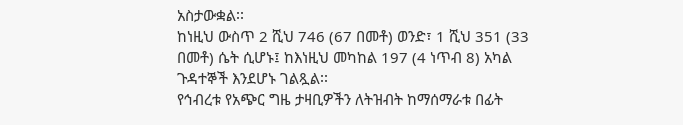አስታውቋል፡፡
ከነዚህ ውስጥ 2 ሺህ 746 (67 በመቶ) ወንድ፣ 1 ሺህ 351 (33 በመቶ) ሴት ሲሆኑ፤ ከእነዚህ መካከል 197 (4 ነጥብ 8) አካል ጉዳተኞች እንደሆኑ ገልጿል፡፡
የኅብረቱ የአጭር ግዜ ታዛቢዎችን ለትዝብት ከማሰማራቱ በፊት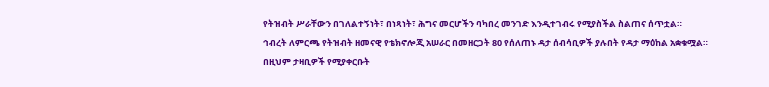የትዝብት ሥራቸውን በገለልተኝነት፣ በነጻነት፣ ሕግና መርሆችን ባካበረ መንገድ እንዲተገብሩ የሚያስችል ስልጠና ሰጥቷል።
ኅብረት ለምርጫ የትዝብት ዘመናዊ የቴክኖሎጂ አሠራር በመዘርጋት 80 የሰለጠኑ ዳታ ሰብሳቢዎች ያሉበት የዳታ ማዕከል አቋቁሟል።
በዚህም ታዛቢዎች የሚያቀርቡት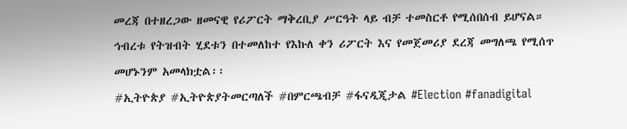መረጃ በተዘረጋው ዘመናዊ የሪፖርት ማቅረቢያ ሥርዓት ላይ ብቻ ተመስርቶ የሚሰበሰብ ይሆናል።
ኅብረቱ የትዝብት ሂደቱን በተመለከተ የእኩለ ቀን ሪፖርት እና የመጀመሪያ ደረጃ መግለጫ የሚሰጥ መሆኑንም አመላክቷል፡፡
#ኢትዮጵያ #ኢትዮጵያትመርጣለች #በምርጫብቻ #ፋናዲጂታል #Election #fanadigital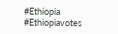#Ethiopia #Ethiopiavotes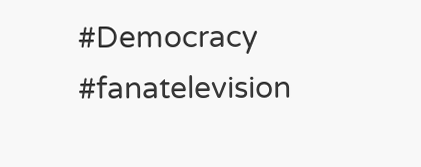#Democracy #fanatelevision